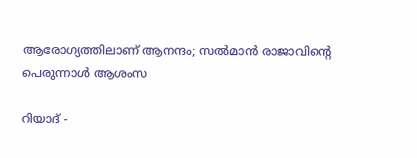ആരോഗ്യത്തിലാണ് ആനന്ദം; സല്‍മാന്‍ രാജാവിന്റെ പെരുന്നാള്‍ ആശംസ

റിയാദ് -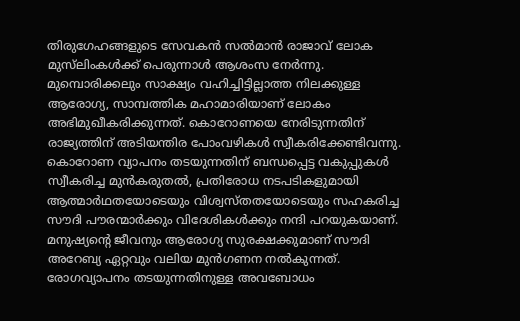തിരുഗേഹങ്ങളുടെ സേവകന്‍ സല്‍മാന്‍ രാജാവ് ലോക മുസ്‌ലിംകള്‍ക്ക് പെരുന്നാള്‍ ആശംസ നേര്‍ന്നു. മുമ്പൊരിക്കലും സാക്ഷ്യം വഹിച്ചിട്ടില്ലാത്ത നിലക്കുള്ള ആരോഗ്യ, സാമ്പത്തിക മഹാമാരിയാണ് ലോകം അഭിമുഖീകരിക്കുന്നത്. കൊറോണയെ നേരിടുന്നതിന് രാജ്യത്തിന് അടിയന്തിര പോംവഴികള്‍ സ്വീകരിക്കേണ്ടിവന്നു.
കൊറോണ വ്യാപനം തടയുന്നതിന് ബന്ധപ്പെട്ട വകുപ്പുകള്‍ സ്വീകരിച്ച മുന്‍കരുതല്‍, പ്രതിരോധ നടപടികളുമായി ആത്മാര്‍ഥതയോടെയും വിശ്വസ്തതയോടെയും സഹകരിച്ച സൗദി പൗരന്മാര്‍ക്കും വിദേശികള്‍ക്കും നന്ദി പറയുകയാണ്. മനുഷ്യന്റെ ജീവനും ആരോഗ്യ സുരക്ഷക്കുമാണ് സൗദി അറേബ്യ ഏറ്റവും വലിയ മുന്‍ഗണന നല്‍കുന്നത്. രോഗവ്യാപനം തടയുന്നതിനുള്ള അവബോധം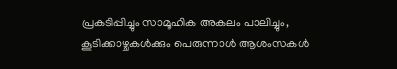പ്രകടിപ്പിച്ചും സാമൂഹിക അകലം പാലിച്ചും, കൂടിക്കാഴ്ചകള്‍ക്കും പെരുന്നാള്‍ ആശംസകള്‍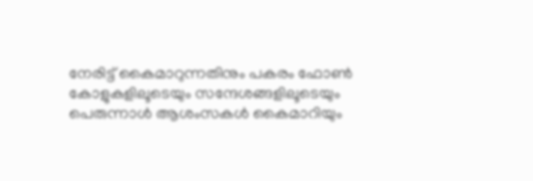നേരിട്ട് കൈമാറുന്നതിനും പകരം ഫോണ്‍ കോളുകളിലൂടെയും സന്ദേശങ്ങളിലൂടെയും പെരുന്നാള്‍ ആശംസകള്‍ കൈമാറിയും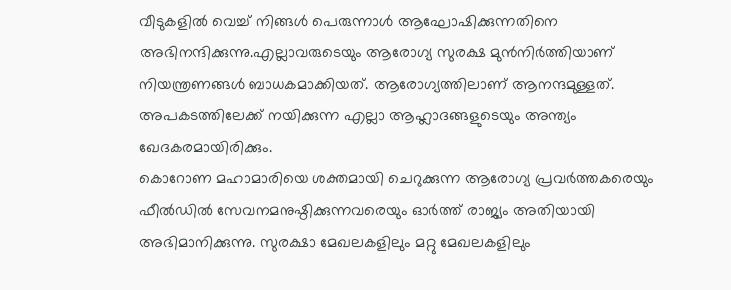വീടുകളില്‍ വെച്ച് നിങ്ങള്‍ പെരുന്നാള്‍ ആഘോഷിക്കുന്നതിനെ അഭിനന്ദിക്കുന്നു.എല്ലാവരുടെയും ആരോഗ്യ സുരക്ഷ മുന്‍നിര്‍ത്തിയാണ് നിയന്ത്രണങ്ങള്‍ ബാധകമാക്കിയത്. ആരോഗ്യത്തിലാണ് ആനന്ദമുള്ളത്. അപകടത്തിലേക്ക് നയിക്കുന്ന എല്ലാ ആഹ്ലാദങ്ങളുടെയും അന്ത്യം ഖേദകരമായിരിക്കും.
കൊറോണ മഹാമാരിയെ ശക്തമായി ചെറുക്കുന്ന ആരോഗ്യ പ്രവര്‍ത്തകരെയും ഫീല്‍ഡില്‍ സേവനമനുഷ്ഠിക്കുന്നവരെയും ഓര്‍ത്ത് രാജ്യം അതിയായി അഭിമാനിക്കുന്നു. സുരക്ഷാ മേഖലകളിലും മറ്റു മേഖലകളിലും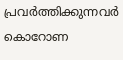പ്രവര്‍ത്തിക്കുന്നവര്‍ കൊറോണ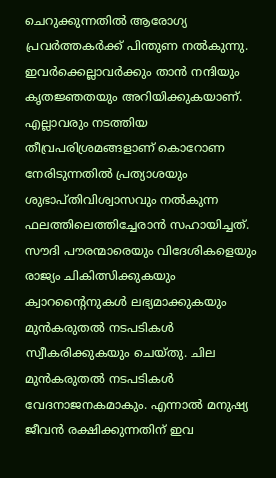ചെറുക്കുന്നതില്‍ ആരോഗ്യ പ്രവര്‍ത്തകര്‍ക്ക് പിന്തുണ നല്‍കുന്നു. ഇവര്‍ക്കെല്ലാവര്‍ക്കും താന്‍ നന്ദിയും കൃതജ്ഞതയും അറിയിക്കുകയാണ്.
എല്ലാവരും നടത്തിയ തീവ്രപരിശ്രമങ്ങളാണ് കൊറോണ നേരിടുന്നതില്‍ പ്രത്യാശയും ശുഭാപ്തിവിശ്വാസവും നല്‍കുന്ന ഫലത്തിലെത്തിച്ചേരാന്‍ സഹായിച്ചത്. സൗദി പൗരന്മാരെയും വിദേശികളെയും രാജ്യം ചികിത്സിക്കുകയും ക്വാറന്റൈനുകള്‍ ലഭ്യമാക്കുകയും മുന്‍കരുതല്‍ നടപടികള്‍ സ്വീകരിക്കുകയും ചെയ്തു. ചില മുന്‍കരുതല്‍ നടപടികള്‍ വേദനാജനകമാകും. എന്നാല്‍ മനുഷ്യ ജീവന്‍ രക്ഷിക്കുന്നതിന് ഇവ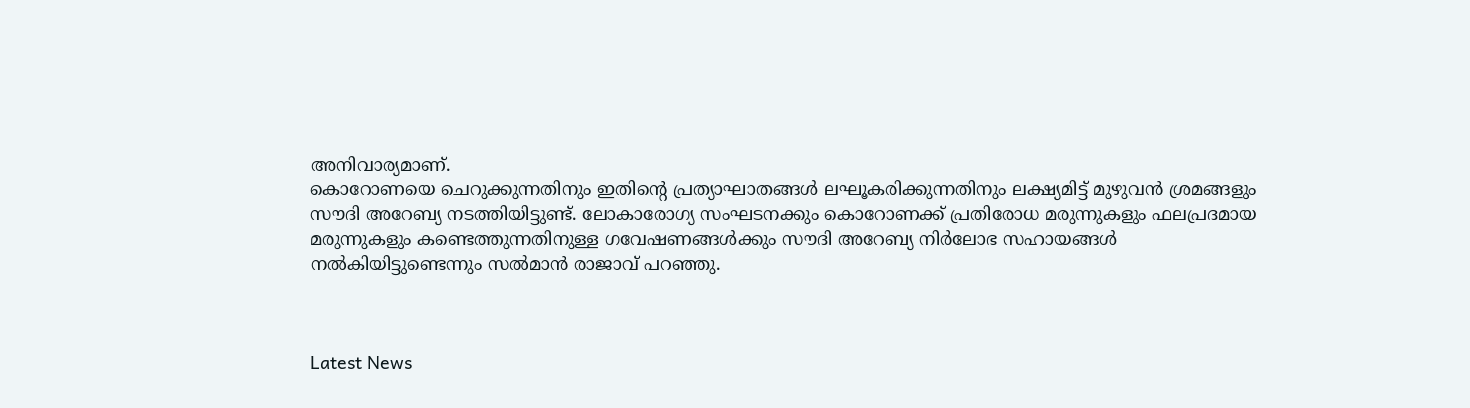അനിവാര്യമാണ്.
കൊറോണയെ ചെറുക്കുന്നതിനും ഇതിന്റെ പ്രത്യാഘാതങ്ങള്‍ ലഘൂകരിക്കുന്നതിനും ലക്ഷ്യമിട്ട് മുഴുവന്‍ ശ്രമങ്ങളും സൗദി അറേബ്യ നടത്തിയിട്ടുണ്ട്. ലോകാരോഗ്യ സംഘടനക്കും കൊറോണക്ക് പ്രതിരോധ മരുന്നുകളും ഫലപ്രദമായ മരുന്നുകളും കണ്ടെത്തുന്നതിനുള്ള ഗവേഷണങ്ങള്‍ക്കും സൗദി അറേബ്യ നിര്‍ലോഭ സഹായങ്ങള്‍ നല്‍കിയിട്ടുണ്ടെന്നും സല്‍മാന്‍ രാജാവ് പറഞ്ഞു.



Latest News